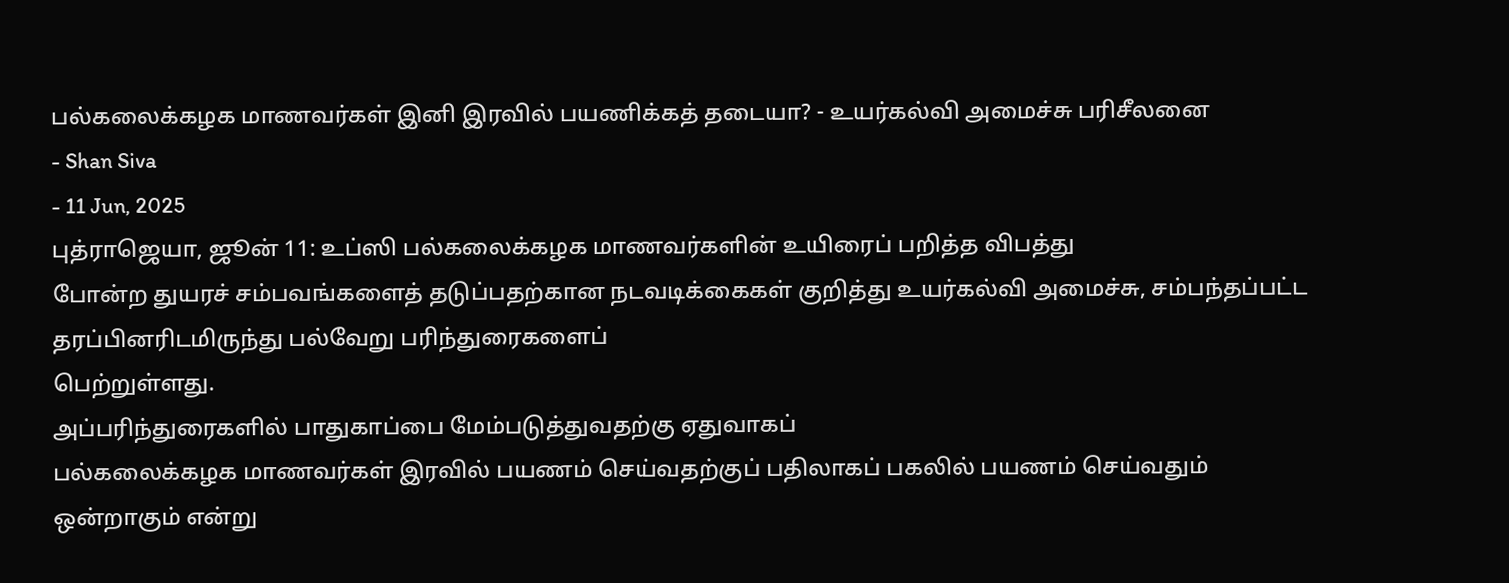பல்கலைக்கழக மாணவர்கள் இனி இரவில் பயணிக்கத் தடையா? - உயர்கல்வி அமைச்சு பரிசீலனை
- Shan Siva
- 11 Jun, 2025
புத்ராஜெயா, ஜூன் 11: உப்ஸி பல்கலைக்கழக மாணவர்களின் உயிரைப் பறித்த விபத்து
போன்ற துயரச் சம்பவங்களைத் தடுப்பதற்கான நடவடிக்கைகள் குறித்து உயர்கல்வி அமைச்சு, சம்பந்தப்பட்ட தரப்பினரிடமிருந்து பல்வேறு பரிந்துரைகளைப்
பெற்றுள்ளது.
அப்பரிந்துரைகளில் பாதுகாப்பை மேம்படுத்துவதற்கு ஏதுவாகப்
பல்கலைக்கழக மாணவர்கள் இரவில் பயணம் செய்வதற்குப் பதிலாகப் பகலில் பயணம் செய்வதும்
ஒன்றாகும் என்று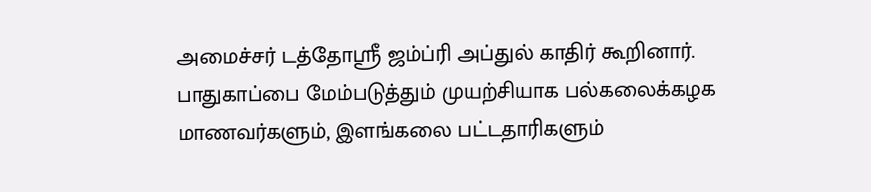அமைச்சர் டத்தோஸ்ரீ ஜம்ப்ரி அப்துல் காதிர் கூறினார்.
பாதுகாப்பை மேம்படுத்தும் முயற்சியாக பல்கலைக்கழக
மாணவர்களும், இளங்கலை பட்டதாரிகளும்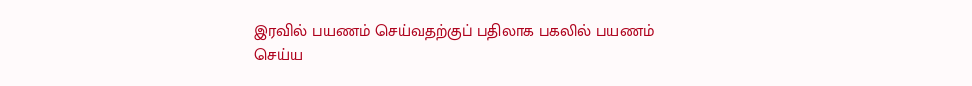இரவில் பயணம் செய்வதற்குப் பதிலாக பகலில் பயணம்
செய்ய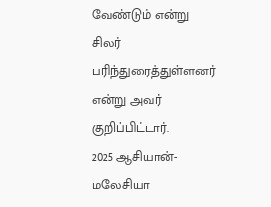வேண்டும் என்று சிலர் பரிந்துரைத்துள்ளனர் என்று அவர் குறிப்பிட்டார்.
2025 ஆசியான்-மலேசியா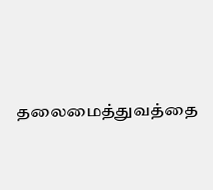தலைமைத்துவத்தை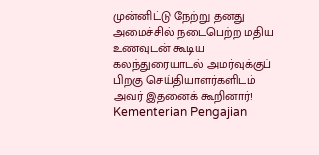முன்னிட்டு நேற்று தனது அமைச்சில் நடைபெற்ற மதிய உணவுடன் கூடிய கலந்துரையாடல் அமர்வுக்குப் பிறகு செய்தியாளர்களிடம் அவர் இதனைக் கூறினார்!
Kementerian Pengajian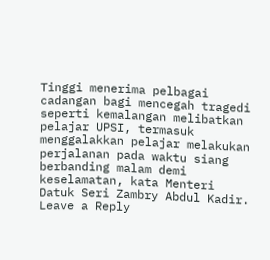Tinggi menerima pelbagai cadangan bagi mencegah tragedi seperti kemalangan melibatkan pelajar UPSI, termasuk menggalakkan pelajar melakukan perjalanan pada waktu siang berbanding malam demi keselamatan, kata Menteri Datuk Seri Zambry Abdul Kadir.
Leave a Reply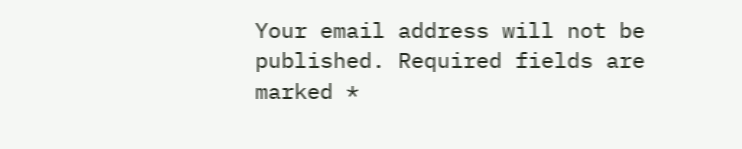Your email address will not be published. Required fields are marked *